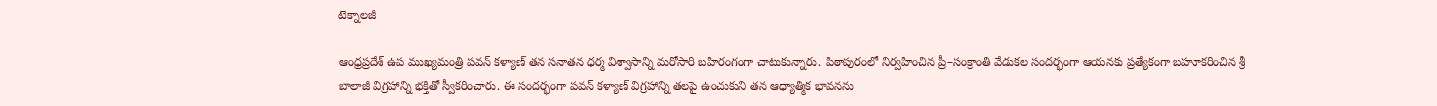టెక్నాలజీ

ఆంధ్రప్రదేశ్ ఉప ముఖ్యమంత్రి పవన్ కళ్యాణ్ తన సనాతన ధర్మ విశ్వాసాన్ని మరోసారి బహిరంగంగా చాటుకున్నారు. పిఠాపురంలో నిర్వహించిన ప్రీ–సంక్రాంతి వేడుకల సందర్భంగా ఆయనకు ప్రత్యేకంగా బహూకరించిన శ్రీ బాలాజీ విగ్రహాన్ని భక్తితో స్వీకరించారు. ఈ సందర్భంగా పవన్ కళ్యాణ్ విగ్రహాన్ని తలపై ఉంచుకుని తన ఆధ్యాత్మిక భావనను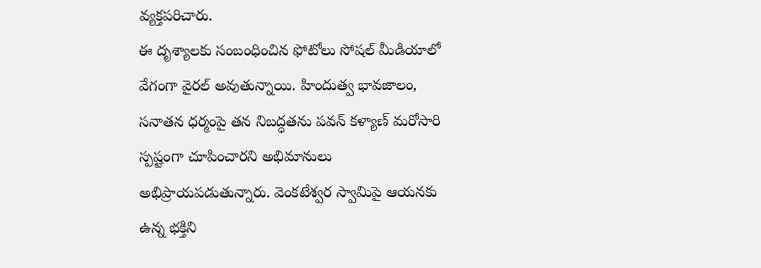వ్యక్తపరిచారు.
ఈ దృశ్యాలకు సంబంధించిన ఫోటోలు సోషల్ మీడియాలో వేగంగా వైరల్ అవుతున్నాయి. హిందుత్వ భావజాలం, సనాతన ధర్మంపై తన నిబద్ధతను పవన్ కళ్యాణ్ మరోసారి స్పష్టంగా చూపించారని అభిమానులు అభిప్రాయపడుతున్నారు. వెంకటేశ్వర స్వామిపై ఆయనకు ఉన్న భక్తిని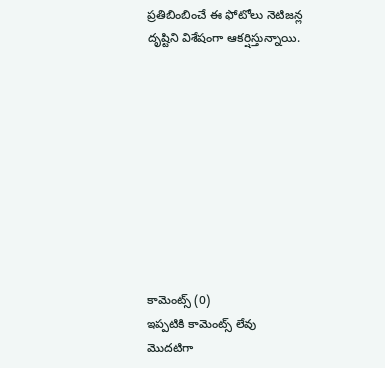ప్రతిబింబించే ఈ ఫోటోలు నెటిజన్ల దృష్టిని విశేషంగా ఆకర్షిస్తున్నాయి.










కామెంట్స్ (0)
ఇప్పటికి కామెంట్స్ లేవు
మొదటిగా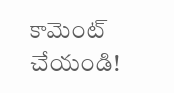కామెంట్ చేయండి!